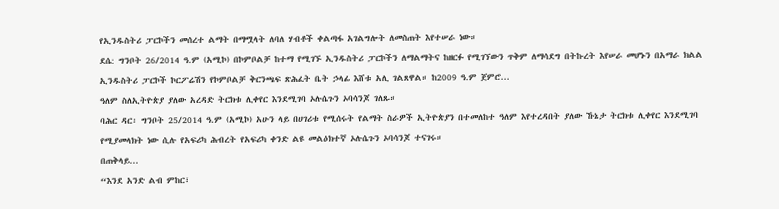የኢንዱስትሪ ፓርኮችን መሰረተ ልማት በማሟላት ለባለ ሃብቶች ቀልጣፋ አገልግሎት ለመስጠት እየተሠራ ነው።
ደሴ: ግንቦት 26/2014 ዓ.ም (አሚኮ) በኮምቦልቻ ከተማ የሚገኙ ኢንዱስትሪ ፓርኮችን ለማልማትና ከዘርፉ የሚገኘውን ጥቅም ለማሳደግ በትኩረት እየሠራ መሆኑን በአማራ ክልል ኢንዱስትሪ ፓርኮች ኮርፖሬሽን የኮምቦልቻ ቅርንጫፍ ጽሕፈት ቤት ኃላፊ እሸቱ አሊ ገልጸዋል። ከ2009 ዓ.ም ጀምሮ...
ዓለም ስለኢትዮጵያ ያለው አረዳድ ትርክቱ ሊቀየር እንደሚገባ ኦሉሴጉን ኦባሳንጆ ገለጹ።
ባሕር ዳር፡ ግንቦት 25/2014 ዓ.ም (አሚኮ) አሁን ላይ በሀገሪቱ የሚሰሩት የልማት ስራዎች ኢትዮጵያን በተመለከተ ዓለም እየተረዳበት ያለው ኹኔታ ትርክቱ ሊቀየር እንደሚገባ የሚያመላክት ነው ሲሉ የአፍሪካ ሕብረት የአፍሪካ ቀንድ ልዩ መልዕክተኛ ኦሉሴጉን ኦባሳንጆ ተናገሩ።
በጠቅላይ...
“እንደ አንድ ልብ ምከር፣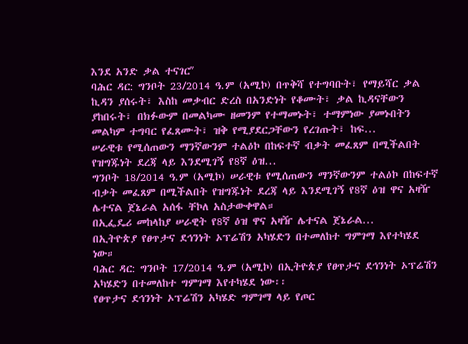እንደ አንድ ቃል ተናገርʺ
ባሕር ዳር: ግንቦት 23/2014 ዓ.ም (አሚኮ) በጥቅሻ የተግባቡት፣ የማይሻር ቃል ኪዳን ያሰሩት፣ እስከ መቃብር ድረስ በአንድነት የቆሙት፣ ቃል ኪዳናቸውን ያከበሩት፣ በክፉውም በመልካሙ ዘመንም የተማመኑት፣ ተማምነው ያመኑበትን መልካም ተግባር የፈጸሙት፣ ዝቅ የሚያደርጋቸውን የረገጡት፣ ከፍ...
ሠራዊቱ የሚሰጠውን ማንኛውንም ተልዕኮ በከፍተኛ ብቃት መፈጸም በሚችልበት የዝግጁነት ደረጃ ላይ እንደሚገኝ የ8ኛ ዕዝ...
ግንቦት 18/2014 ዓ.ም (አሚኮ) ሠራዊቱ የሚሰጠውን ማንኛውንም ተልዕኮ በከፍተኛ ብቃት መፈጸም በሚችልበት የዝግጁነት ደረጃ ላይ እንደሚገኝ የ8ኛ ዕዝ ዋና አዛዥ ሌተናል ጀኔራል አሰፋ ቸኮለ አስታውቀዋል።
በኢፌዴሪ መከላከያ ሠራዊት የ8ኛ ዕዝ ዋና አዛዥ ሌተናል ጀኔራል...
በኢትዮጵያ የፀጥታና ደኅንነት ኦፕሬሽን አካሄድን በተመለከተ ግምገማ እየተካሄደ ነው።
ባሕር ዳር: ግንቦት 17/2014 ዓ.ም (አሚኮ) በኢትዮጵያ የፀጥታና ደኅንነት ኦፕሬሽን አካሄድን በተመለከተ ግምገማ እየተካሄደ ነው፡፡
የፀጥታና ደኅንነት ኦፕሬሽን አካሄድ ግምገማ ላይ የጦር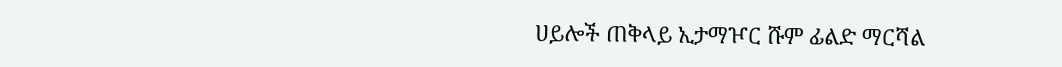ሀይሎች ጠቅላይ ኢታማዦር ሹም ፊልድ ማርሻል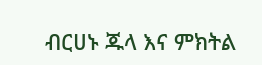ብርሀኑ ጁላ እና ምክትል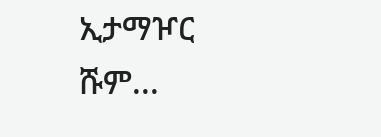ኢታማዦር ሹም...